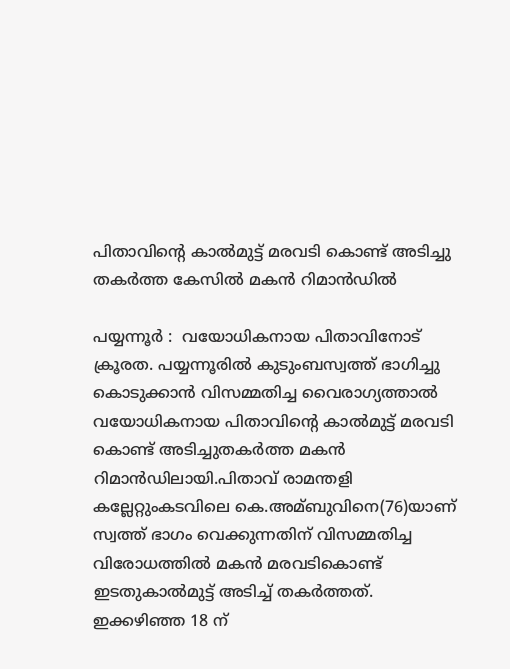പിതാവിന്റെ കാല്‍മുട്ട് മരവടി കൊണ്ട് അടിച്ചു തകര്‍ത്ത കേസില്‍ മകന്‍ റിമാന്‍ഡില്‍

പയ്യന്നൂർ :  വയോധികനായ പിതാവിനോട് ക്രൂരത. പയ്യന്നൂരില്‍ കുടുംബസ്വത്ത് ഭാഗിച്ചു കൊടുക്കാന്‍ വിസമ്മതിച്ച വൈരാഗ്യത്താല്‍ വയോധികനായ പിതാവിന്റെ കാല്‍മുട്ട് മരവടി കൊണ്ട് അടിച്ചുതകര്‍ത്ത മകന്‍ റിമാന്‍ഡിലായി.പിതാവ് രാമന്തളി കല്ലേറ്റുംകടവിലെ കെ.അമ്ബുവിനെ(76)യാണ് സ്വത്ത് ഭാഗം വെക്കുന്നതിന് വിസമ്മതിച്ച വിരോധത്തില്‍ മകന്‍ മരവടികൊണ്ട് ഇടതുകാല്‍മുട്ട് അടിച്ച്‌ തകര്‍ത്തത്. ഇക്കഴിഞ്ഞ 18 ന്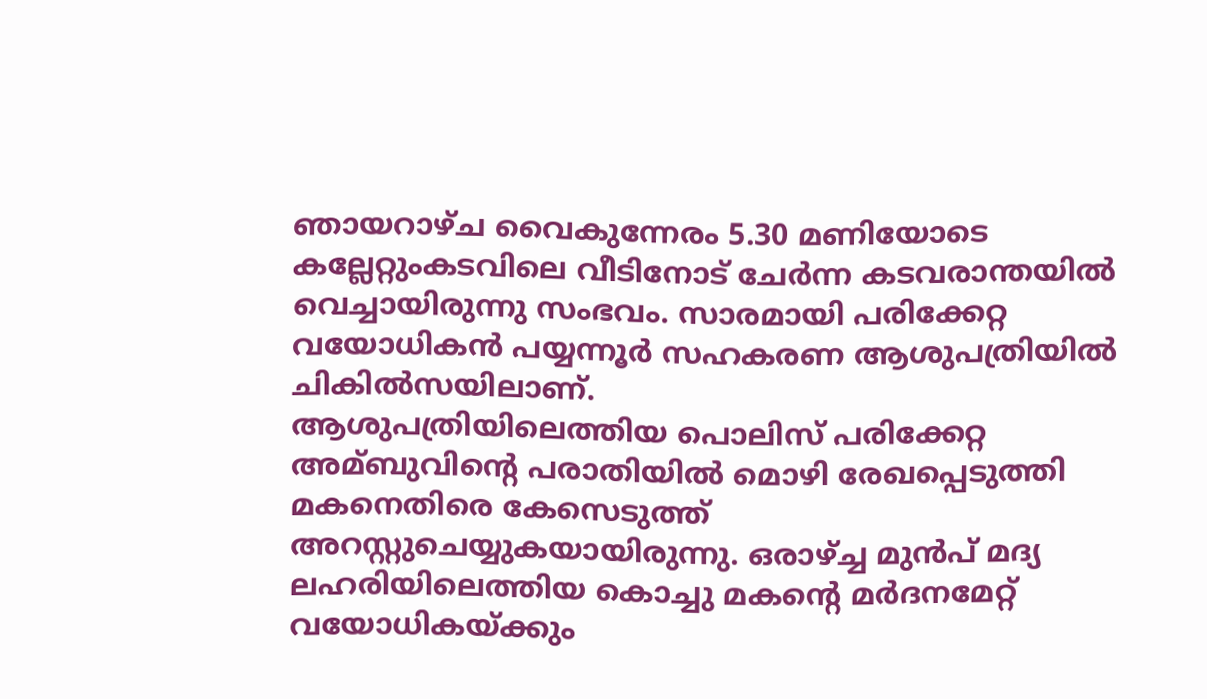ഞായറാഴ്ച വൈകുന്നേരം 5.30 മണിയോടെ കല്ലേറ്റുംകടവിലെ വീടിനോട് ചേര്‍ന്ന കടവരാന്തയില്‍ വെച്ചായിരുന്നു സംഭവം. സാരമായി പരിക്കേറ്റ വയോധികന്‍ പയ്യന്നൂര്‍ സഹകരണ ആശുപത്രിയില്‍ ചികില്‍സയിലാണ്.
ആശുപത്രിയിലെത്തിയ പൊലിസ് പരിക്കേറ്റ അമ്ബുവിന്റെ പരാതിയില്‍ മൊഴി രേഖപ്പെടുത്തി മകനെതിരെ കേസെടുത്ത് അറസ്റ്റുചെയ്യുകയായിരുന്നു. ഒരാഴ്ച്ച മുന്‍പ് മദ്യ ലഹരിയിലെത്തിയ കൊച്ചു മകന്റെ മര്‍ദനമേറ്റ് വയോധികയ്ക്കും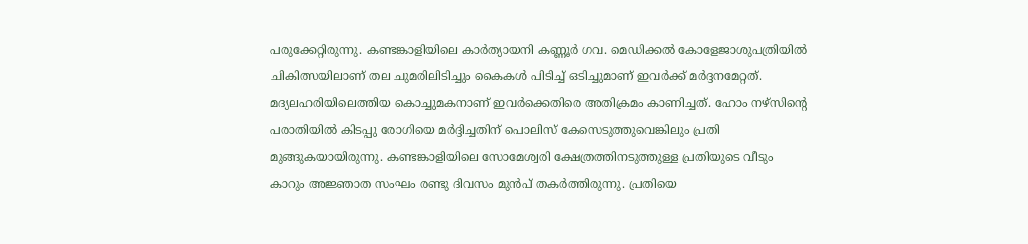പരുക്കേറ്റിരുന്നു. കണ്ടങ്കാളിയിലെ കാര്‍ത്യായനി കണ്ണൂര്‍ ഗവ. മെഡിക്കല്‍ കോളേജാശുപത്രിയില്‍ ചികിത്സയിലാണ് തല ചുമരിലിടിച്ചും കൈകള്‍ പിടിച്ച്‌ ഒടിച്ചുമാണ് ഇവര്‍ക്ക് മര്‍ദ്ദനമേറ്റത്.
മദ്യലഹരിയിലെത്തിയ കൊച്ചുമകനാണ് ഇവര്‍ക്കെതിരെ അതിക്രമം കാണിച്ചത്. ഹോം നഴ്‌സിന്റെ പരാതിയില്‍ കിടപ്പു രോഗിയെ മര്‍ദ്ദിച്ചതിന് പൊലിസ് കേസെടുത്തുവെങ്കിലും പ്രതി മുങ്ങുകയായിരുന്നു. കണ്ടങ്കാളിയിലെ സോമേശ്വരി ക്ഷേത്രത്തിനടുത്തുള്ള പ്രതിയുടെ വീടും കാറും അജ്ഞാത സംഘം രണ്ടു ദിവസം മുന്‍പ് തകര്‍ത്തിരുന്നു. പ്രതിയെ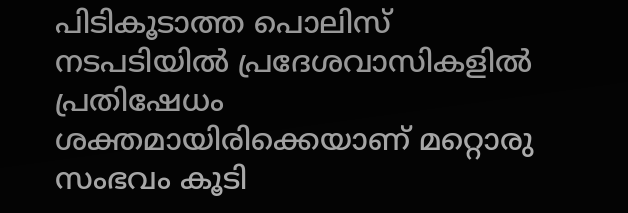പിടികൂടാത്ത പൊലിസ് നടപടിയില്‍ പ്രദേശവാസികളില്‍ പ്രതിഷേധം ശക്തമായിരിക്കെയാണ് മറ്റൊരു സംഭവം കൂടി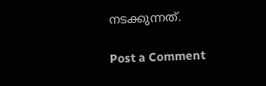നടക്കുന്നത്.

Post a Comment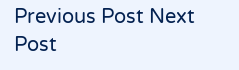Previous Post Next Post